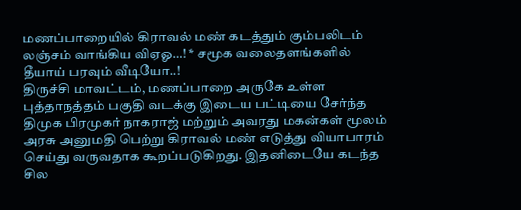மணப்பாறையில் கிராவல் மண் கடத்தும் கும்பலிடம் லஞ்சம் வாங்கிய விஏஓ…! * சமூக வலைதளங்களில் தீயாய் பரவும் வீடியோ..!
திருச்சி மாவட்டம், மணப்பாறை அருகே உள்ள புத்தாநத்தம் பகுதி வடக்கு இடைய பட்டியை சேர்ந்த திமுக பிரமுகர் நாகராஜ் மற்றும் அவரது மகன்கள் மூலம் அரசு அனுமதி பெற்று கிராவல் மண் எடுத்து வியாபாரம் செய்து வருவதாக கூறப்படுகிறது. இதனிடையே கடந்த சில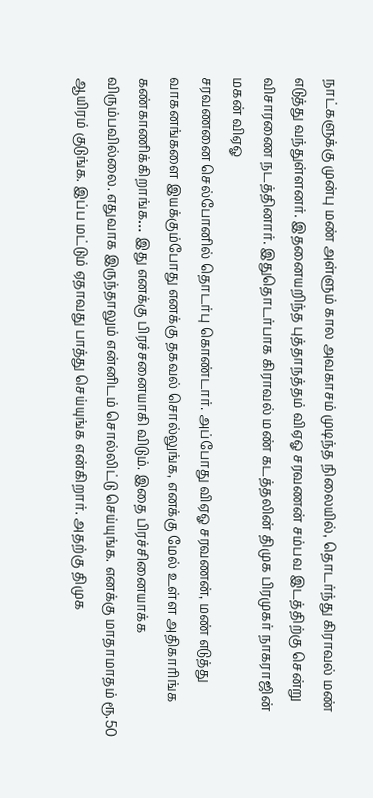நாட்களுக்கு முன்பு மண் அள்ளும் கால அவகாசம் முடிந்த நிலையில், தொடர்ந்து கிராவல் மண் எடுத்து வந்துள்ளனர். இதனையறிந்த புத்தாநத்தம் விஏஓ சரவணன் சம்பவ இடத்திற்கு சென்று விசாரணை நடத்தினார். இதுதொடர்பாக கிராவல் மண் கடத்தலின் திமுக பிரமுகர் நாகராஜின் மகன் விஏஓ
சரவணனை செல்போனில் தொடர்பு கொண்டார். அப்போது விஏஓ சரவணன், மண் எடுத்து வாகனங்களை இயக்கும்போது எனக்கு தகவல் சொல்லுங்க, எனக்கு மேல் உள்ள அதிகாரிங்க கண்காணிக்கிறாங்க… இது எனக்கு பிரச்சனையாகி விடும். இதை பிரச்சினையாக்க விரும்பவில்லை. எதுவாக இருந்தாலும் என்னிடம் சொல்லிட்டு செய்யுங்க. எனக்கு மாதாமாதம் ரூ.50 ஆயிரம் குடுங்க. இப்ப மட்டும் ஏதாவது பாத்து செய்யுங்க என்கிறார். அதற்கு திமுக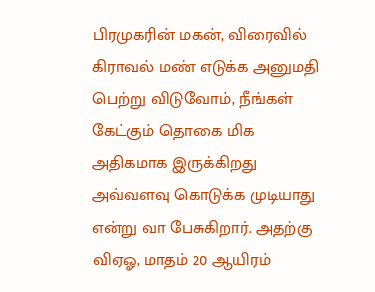பிரமுகரின் மகன், விரைவில் கிராவல் மண் எடுக்க அனுமதி பெற்று விடுவோம், நீங்கள் கேட்கும் தொகை மிக அதிகமாக இருக்கிறது அவ்வளவு கொடுக்க முடியாது என்று வா பேசுகிறார். அதற்கு விஏஓ, மாதம் 20 ஆயிரம்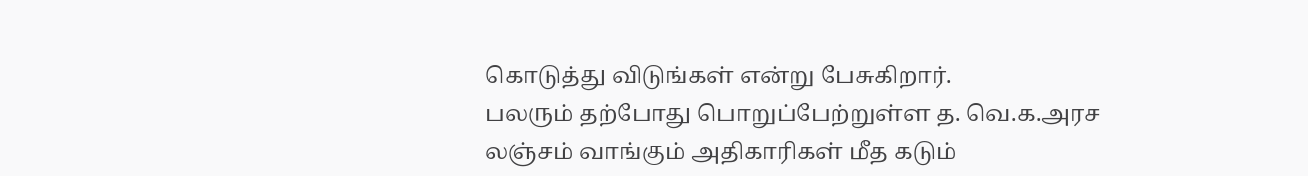கொடுத்து விடுங்கள் என்று பேசுகிறார்.
பலரும் தற்போது பொறுப்பேற்றுள்ள த. வெ.க.அரச லஞ்சம் வாங்கும் அதிகாரிகள் மீத கடும்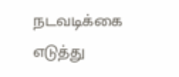நடவடிக்கை எடுத்து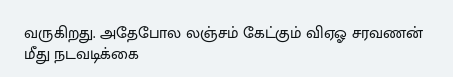வருகிறது. அதேபோல லஞ்சம் கேட்கும் விஏஓ சரவணன் மீது நடவடிக்கை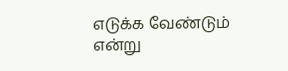எடுக்க வேண்டும் என்று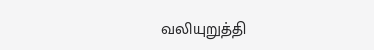வலியுறுத்தி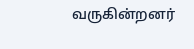வருகின்றனர்